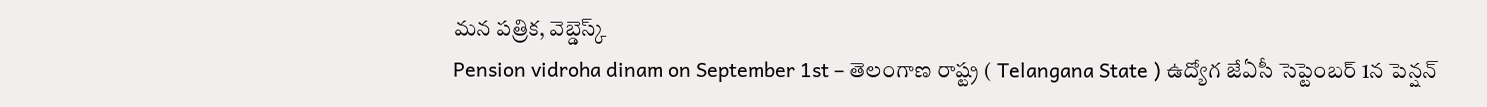మన పత్రిక, వెబ్డెస్క్
Pension vidroha dinam on September 1st – తెలంగాణ రాష్ట్ర ( Telangana State ) ఉద్యోగ జేఏసీ సెప్టెంబర్ 1న పెన్షన్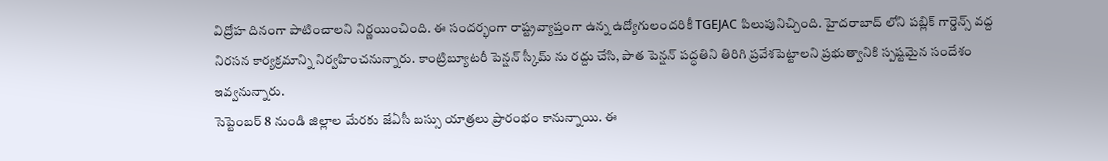విద్రోహ దినంగా పాటించాలని నిర్ణయించింది. ఈ సందర్భంగా రాష్ట్రవ్యాప్తంగా ఉన్న ఉద్యోగులందరికీ TGEJAC పిలుపునిచ్చింది. హైదరాబాద్ లోని పబ్లిక్ గార్డెన్స్ వద్ద నిరసన కార్యక్రమాన్ని నిర్వహించనున్నారు. కాంట్రిబ్యూటరీ పెన్షన్ స్కీమ్ ను రద్దు చేసి, పాత పెన్షన్ పద్ధతిని తిరిగి ప్రవేశపెట్టాలని ప్రభుత్వానికి స్పష్టమైన సందేశం ఇవ్వనున్నారు.
సెప్టెంబర్ 8 నుండి జిల్లాల మేరకు జేఏసీ బస్సు యాత్రలు ప్రారంభం కానున్నాయి. ఈ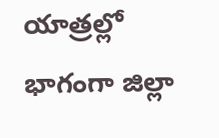యాత్రల్లో భాగంగా జిల్లా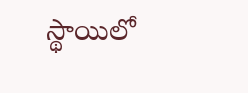స్థాయిలో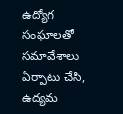ఉద్యోగ సంఘాలతో సమావేశాలు ఏర్పాటు చేసి, ఉద్యమ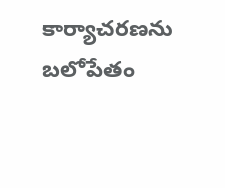కార్యాచరణను బలోపేతం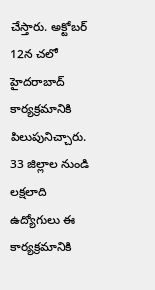చేస్తారు. అక్టోబర్ 12న చలో హైదరాబాద్ కార్యక్రమానికి పిలుపునిచ్చారు. 33 జిల్లాల నుండి లక్షలాది ఉద్యోగులు ఈ కార్యక్రమానికి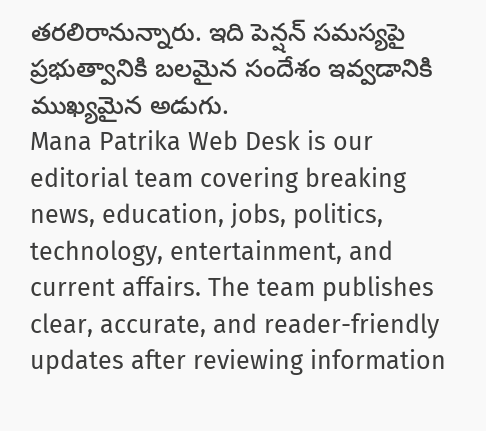తరలిరానున్నారు. ఇది పెన్షన్ సమస్యపై ప్రభుత్వానికి బలమైన సందేశం ఇవ్వడానికి ముఖ్యమైన అడుగు.
Mana Patrika Web Desk is our editorial team covering breaking news, education, jobs, politics, technology, entertainment, and current affairs. The team publishes clear, accurate, and reader-friendly updates after reviewing information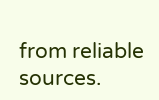from reliable sources.